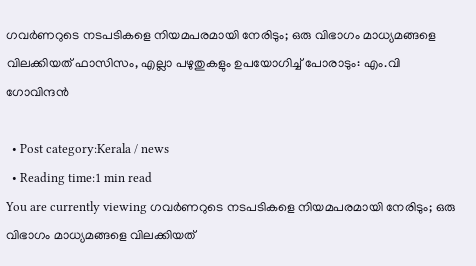ഗവർണറുടെ നടപടികളെ നിയമപരമായി നേരിടും; ഒരു വിഭാഗം മാധ്യമങ്ങളെ വിലക്കിയത് ഫാസിസം, എല്ലാ പഴുതുകളും ഉപയോഗിച്ച് പോരാടും: എം.വി ഗോവിന്ദന്‍

  • Post category:Kerala / news
  • Reading time:1 min read
You are currently viewing ഗവർണറുടെ നടപടികളെ നിയമപരമായി നേരിടും; ഒരു വിഭാഗം മാധ്യമങ്ങളെ വിലക്കിയത്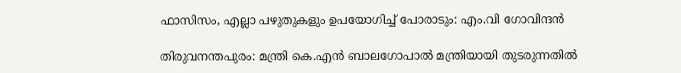ഫാസിസം, എല്ലാ പഴുതുകളും ഉപയോഗിച്ച് പോരാടും: എം.വി ഗോവിന്ദന്‍

തിരുവനന്തപുരം: മന്ത്രി കെ.എൻ ബാലഗോപാൽ മന്ത്രിയായി തുടരുന്നതിൽ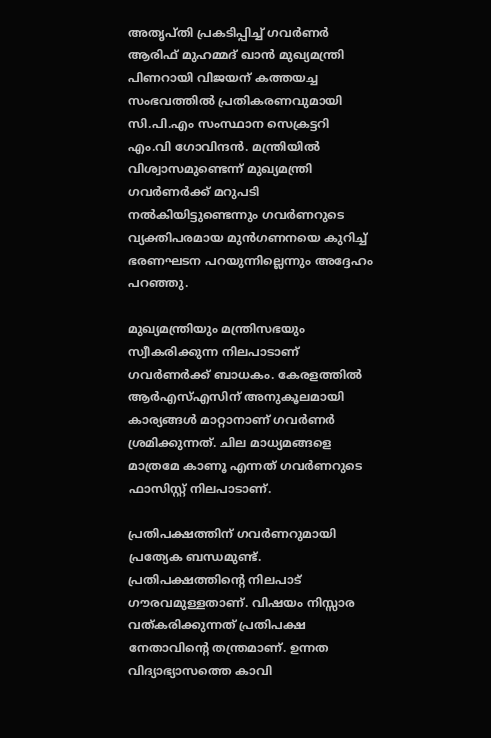അതൃപ്തി പ്രകടിപ്പിച്ച് ഗവർണർ ആരിഫ് മുഹമ്മദ് ഖാൻ മുഖ്യമന്ത്രി പിണറായി വിജയന് കത്തയച്ച സംഭവത്തിൽ പ്രതികരണവുമായി സി.പി.എം സംസ്ഥാന സെക്രട്ടറി എം.വി ഗോവിന്ദൻ. മന്ത്രിയിൽ വിശ്വാസമുണ്ടെന്ന് മുഖ്യമന്ത്രി ഗവർണർക്ക് മറുപടി നൽകിയിട്ടുണ്ടെന്നും ഗവർണറുടെ വ്യക്തിപരമായ മുൻഗണനയെ കുറിച്ച് ഭരണഘടന പറയുന്നില്ലെന്നും അദ്ദേഹം പറഞ്ഞു.

മുഖ്യമന്ത്രിയും മന്ത്രിസഭയും സ്വീകരിക്കുന്ന നിലപാടാണ് ഗവർണർക്ക് ബാധകം. കേരളത്തിൽ ആർഎസ്എസിന് അനുകൂലമായി കാര്യങ്ങൾ മാറ്റാനാണ് ഗവർണർ ശ്രമിക്കുന്നത്. ചില മാധ്യമങ്ങളെ മാത്രമേ കാണൂ എന്നത് ഗവർണറുടെ ഫാസിസ്റ്റ് നിലപാടാണ്.

പ്രതിപക്ഷത്തിന് ഗവർണറുമായി പ്രത്യേക ബന്ധമുണ്ട്. പ്രതിപക്ഷത്തിന്‍റെ നിലപാട് ഗൗരവമുള്ളതാണ്. വിഷയം നിസ്സാര വത്കരിക്കുന്നത് പ്രതിപക്ഷ നേതാവിന്‍റെ തന്ത്രമാണ്. ഉന്നത വിദ്യാഭ്യാസത്തെ കാവി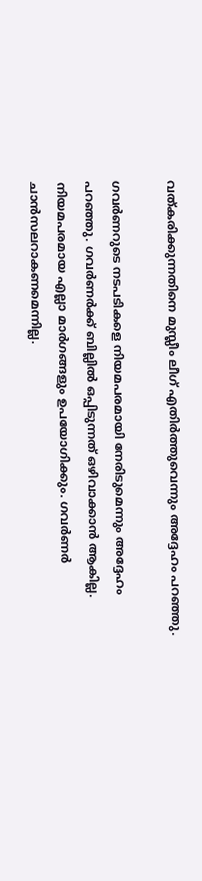വത്കരിക്കുന്നതിനെ മുസ്ലീം ലീഗ് എതിർത്തുവെന്നും അദ്ദേഹം പറഞ്ഞു.

ഗവർണറുടെ നടപടികളെ നിയമപരമായി നേരിടുമെന്നും അദ്ദേഹം പറഞ്ഞു. ഗവർണർക്ക് ബില്ലിൽ ഒപ്പിടുന്നത് ഒഴിവാക്കാൻ ആകില്ല. നിയമപരമായ എല്ലാ മാർഗങ്ങളും ഉപയോഗിക്കും. ഗവർണർ ചാൻസലറാകണമെന്നില്ല.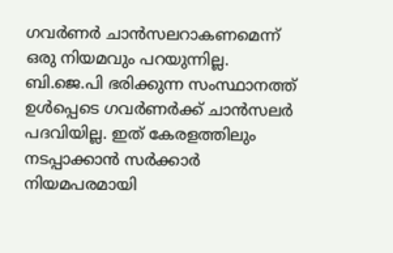ഗവർണർ ചാൻസലറാകണമെന്ന് ഒരു നിയമവും പറയുന്നില്ല. ബി.ജെ.പി ഭരിക്കുന്ന സംസ്ഥാനത്ത് ഉൾപ്പെടെ ഗവർണർക്ക് ചാൻസലർ പദവിയില്ല. ഇത് കേരളത്തിലും നടപ്പാക്കാൻ സർക്കാർ നിയമപരമായി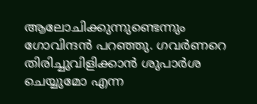ആലോചിക്കുന്നുണ്ടെന്നും ഗോവിന്ദൻ പറഞ്ഞു. ഗവർണറെ തിരിച്ചുവിളിക്കാൻ ശുപാർശ ചെയ്യുമോ എന്ന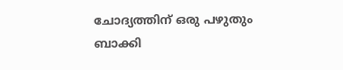ചോദ്യത്തിന് ഒരു പഴുതും ബാക്കി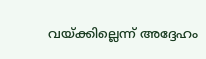വയ്ക്കില്ലെന്ന് അദ്ദേഹം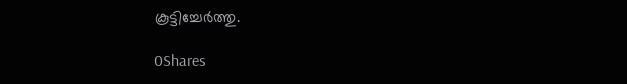കൂട്ടിച്ചേർത്തു.

0Shares